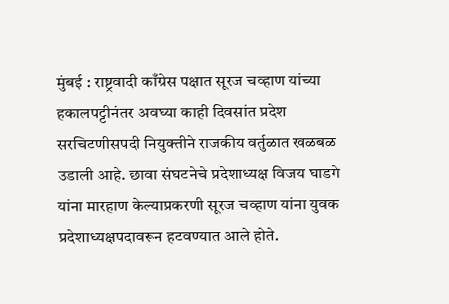मुंबई : राष्ट्रवादी काँग्रेस पक्षात सूरज चव्हाण यांच्या हकालपट्टीनंतर अवघ्या काही दिवसांत प्रदेश सरचिटणीसपदी नियुक्तीने राजकीय वर्तुळात खळबळ उडाली आहे. छावा संघटनेचे प्रदेशाध्यक्ष विजय घाडगे यांना मारहाण केल्याप्रकरणी सूरज चव्हाण यांना युवक प्रदेशाध्यक्षपदावरून हटवण्यात आले होते.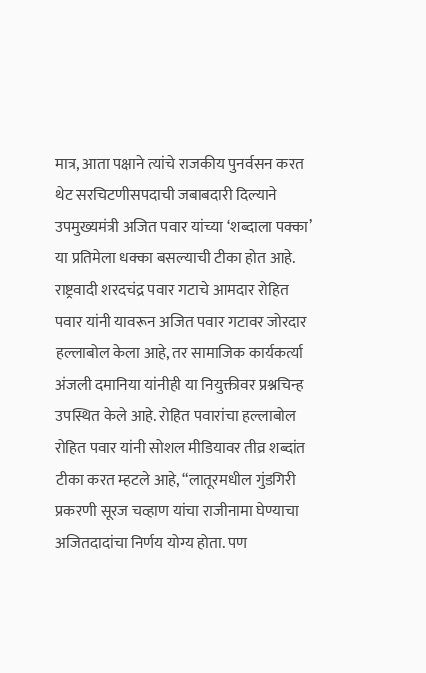मात्र, आता पक्षाने त्यांचे राजकीय पुनर्वसन करत थेट सरचिटणीसपदाची जबाबदारी दिल्याने उपमुख्यमंत्री अजित पवार यांच्या ‘शब्दाला पक्का’ या प्रतिमेला धक्का बसल्याची टीका होत आहे. राष्ट्रवादी शरदचंद्र पवार गटाचे आमदार रोहित पवार यांनी यावरून अजित पवार गटावर जोरदार हल्लाबोल केला आहे, तर सामाजिक कार्यकर्त्या अंजली दमानिया यांनीही या नियुक्तीवर प्रश्नचिन्ह उपस्थित केले आहे. रोहित पवारांचा हल्लाबोल रोहित पवार यांनी सोशल मीडियावर तीव्र शब्दांत टीका करत म्हटले आहे, “लातूरमधील गुंडगिरी प्रकरणी सूरज चव्हाण यांचा राजीनामा घेण्याचा अजितदादांचा निर्णय योग्य होता. पण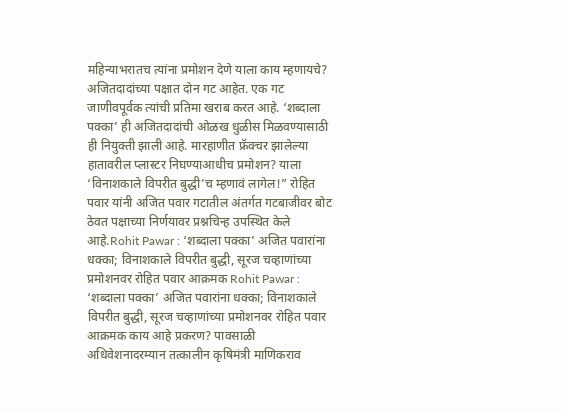महिन्याभरातच त्यांना प्रमोशन देणे याला काय म्हणायचे? अजितदादांच्या पक्षात दोन गट आहेत. एक गट जाणीवपूर्वक त्यांची प्रतिमा खराब करत आहे. ‘शब्दाला पक्का’ ही अजितदादांची ओळख धुळीस मिळवण्यासाठी ही नियुक्ती झाली आहे. मारहाणीत फ्रॅक्चर झालेल्या हातावरील प्लास्टर निघण्याआधीच प्रमोशन? याला ‘विनाशकाले विपरीत बुद्धी’च म्हणावं लागेल!” रोहित पवार यांनी अजित पवार गटातील अंतर्गत गटबाजीवर बोट ठेवत पक्षाच्या निर्णयावर प्रश्नचिन्ह उपस्थित केले आहे.Rohit Pawar : ‘शब्दाला पक्का’ अजित पवारांना धक्का; विनाशकाले विपरीत बुद्धी, सूरज चव्हाणांच्या प्रमोशनवर रोहित पवार आक्रमक Rohit Pawar : ‘शब्दाला पक्का’ अजित पवारांना धक्का; विनाशकाले विपरीत बुद्धी, सूरज चव्हाणांच्या प्रमोशनवर रोहित पवार आक्रमक काय आहे प्रकरण? पावसाळी अधिवेशनादरम्यान तत्कालीन कृषिमंत्री माणिकराव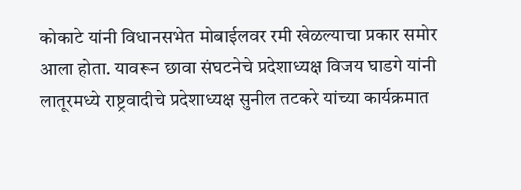कोकाटे यांनी विधानसभेत मोबाईलवर रमी खेळल्याचा प्रकार समोर आला होता. यावरून छावा संघटनेचे प्रदेशाध्यक्ष विजय घाडगे यांनी लातूरमध्ये राष्ट्रवादीचे प्रदेशाध्यक्ष सुनील तटकरे यांच्या कार्यक्रमात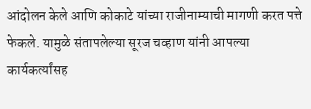आंदोलन केले आणि कोकाटे यांच्या राजीनाम्याची मागणी करत पत्ते फेकले. यामुळे संतापलेल्या सूरज चव्हाण यांनी आपल्या कार्यकर्त्यांसह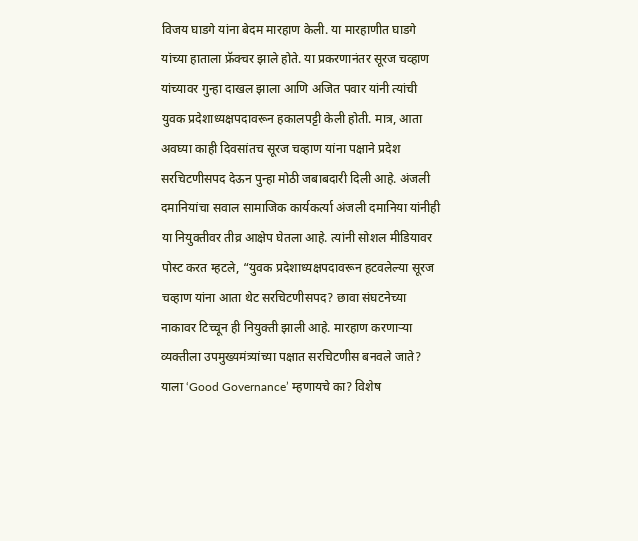विजय घाडगे यांना बेदम मारहाण केली. या मारहाणीत घाडगे यांच्या हाताला फ्रॅक्चर झाले होते. या प्रकरणानंतर सूरज चव्हाण यांच्यावर गुन्हा दाखल झाला आणि अजित पवार यांनी त्यांची युवक प्रदेशाध्यक्षपदावरून हकालपट्टी केली होती. मात्र, आता अवघ्या काही दिवसांतच सूरज चव्हाण यांना पक्षाने प्रदेश सरचिटणीसपद देऊन पुन्हा मोठी जबाबदारी दिली आहे. अंजली दमानियांचा सवाल सामाजिक कार्यकर्त्या अंजली दमानिया यांनीही या नियुक्तीवर तीव्र आक्षेप घेतला आहे. त्यांनी सोशल मीडियावर पोस्ट करत म्हटले, “युवक प्रदेशाध्यक्षपदावरून हटवलेल्या सूरज चव्हाण यांना आता थेट सरचिटणीसपद? छावा संघटनेच्या नाकावर टिच्चून ही नियुक्ती झाली आहे. मारहाण करणाऱ्या व्यक्तीला उपमुख्यमंत्र्यांच्या पक्षात सरचिटणीस बनवले जाते? याला ‘Good Governance’ म्हणायचे का? विशेष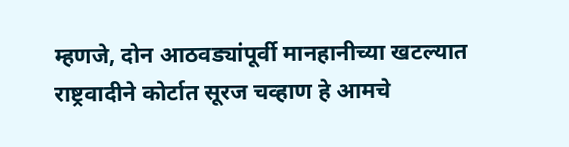म्हणजे, दोन आठवड्यांपूर्वी मानहानीच्या खटल्यात राष्ट्रवादीने कोर्टात सूरज चव्हाण हे आमचे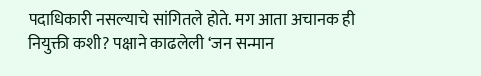पदाधिकारी नसल्याचे सांगितले होते. मग आता अचानक ही नियुक्ती कशी? पक्षाने काढलेली ‘जन सन्मान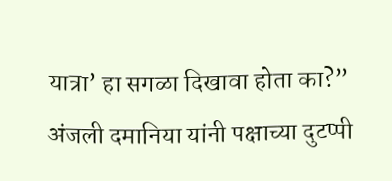यात्रा’ हा सगळा दिखावा होता का?” अंजली दमानिया यांनी पक्षाच्या दुटप्पी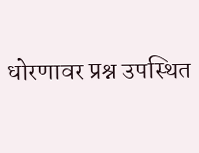धोरणावर प्रश्न उपस्थित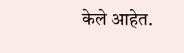केले आहेत.